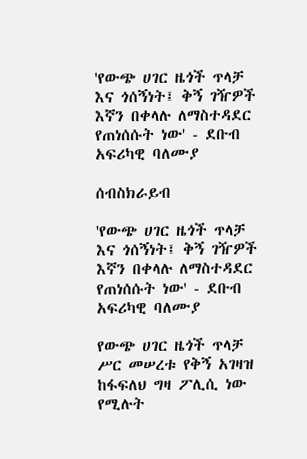'የውጭ ሀገር ዜጎች ጥላቻ እና ጎሰኝነት፤ ቅኝ ገዥዎች እኛን በቀላሉ ለማስተዳደር የጠነሰሱት ነው' - ደቡብ አፍሪካዊ ባለሙያ

ሰብስክራይብ

'የውጭ ሀገር ዜጎች ጥላቻ እና ጎሰኝነት፤ ቅኝ ገዥዎች እኛን በቀላሉ ለማስተዳደር የጠነሰሱት ነው' - ደቡብ አፍሪካዊ ባለሙያ

የውጭ ሀገር ዜጎች ጥላቻ ሥር መሠረቱ የቅኝ አገዛዝ ከፋፍለህ ግዛ ፖሊሲ ነው የሚሉት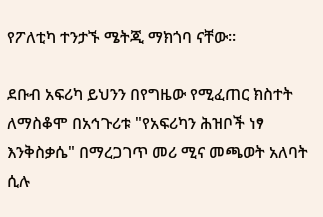የፖለቲካ ተንታኙ ሜትጂ ማክጎባ ናቸው።

ደቡብ አፍሪካ ይህንን በየግዜው የሚፈጠር ክስተት ለማስቆሞ በአኅጉሪቱ "የአፍሪካን ሕዝቦች ነፃ እንቅስቃሴ" በማረጋገጥ መሪ ሚና መጫወት አለባት ሲሉ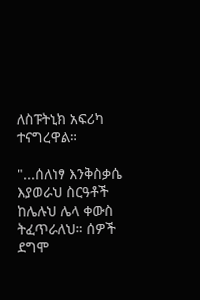ለስፑትኒክ አፍሪካ ተናግረዋል።

"...ሰለነፃ እንቅስቃሴ እያወራህ ስርዓቶች ከሌሉህ ሌላ ቀውስ ትፈጥራለህ። ሰዎች ደግሞ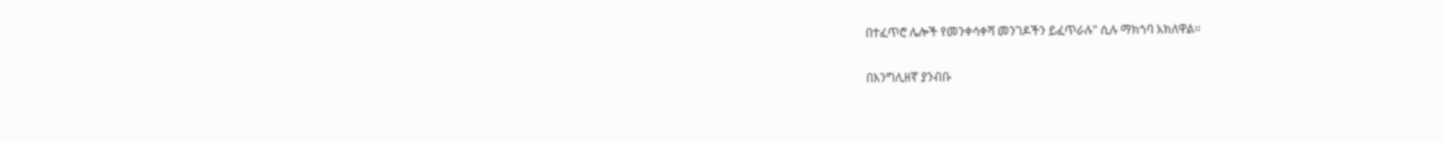በተፈጥሮ ሌሎች የመንቀሳቀሻ መንገዶችን ይፈጥራሉ" ሲሉ ማክጎባ አክለዋል።

በእንግሊዘኛ ያንብቡ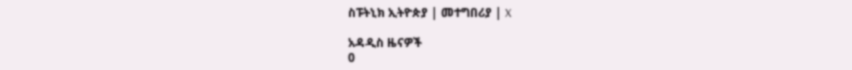ስፑትኒክ ኢትዮጵያ | መተግበሪያ | X

አዳዲስ ዜናዎች
0